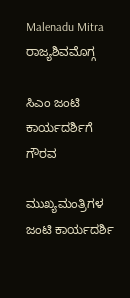Malenadu Mitra
ರಾಜ್ಯಶಿವಮೊಗ್ಗ

ಸಿಎಂ ಜಂಟಿ ಕಾರ್ಯದರ್ಶಿಗೆ ಗೌರವ

ಮುಖ್ಯಮಂತ್ರಿಗಳ ಜಂಟಿ ಕಾರ್ಯದರ್ಶಿ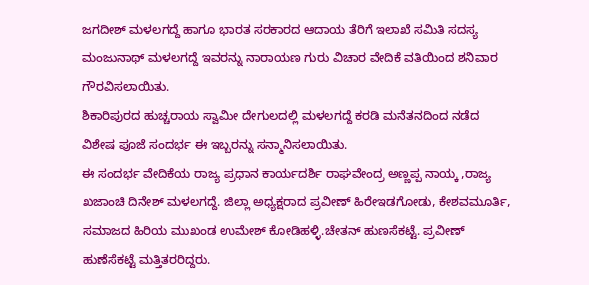ಜಗದೀಶ್ ಮಳಲಗದ್ದೆ ಹಾಗೂ ಭಾರತ ಸರಕಾರದ ಆದಾಯ ತೆರಿಗೆ ಇಲಾಖೆ ಸಮಿತಿ ಸದಸ್ಯ ಮಂಜುನಾಥ್ ಮಳಲಗದ್ದೆ ಇವರನ್ನು ನಾರಾಯಣ ಗುರು ವಿಚಾರ ವೇದಿಕೆ ವತಿಯಿಂದ ಶನಿವಾರ ಗೌರವಿಸಲಾಯಿತು.
ಶಿಕಾರಿಪುರದ ಹುಚ್ಚರಾಯ ಸ್ವಾಮೀ ದೇಗುಲದಲ್ಲಿ ಮಳಲಗದ್ದೆ ಕರಡಿ ಮನೆತನದಿಂದ ನಡೆದ ವಿಶೇಷ ಪೂಜೆ ಸಂದರ್ಭ ಈ ಇಬ್ಬರನ್ನು ಸನ್ಮಾನಿಸಲಾಯಿತು.
ಈ ಸಂದರ್ಭ ವೇದಿಕೆಯ ರಾಜ್ಯ ಪ್ರಧಾನ ಕಾರ್ಯದರ್ಶಿ ರಾಘವೇಂದ್ರ ಅಣ್ಣಪ್ಪ ನಾಯ್ಕ ,ರಾಜ್ಯ ಖಜಾಂಚಿ ದಿನೇಶ್ ಮಳಲಗದ್ದೆ. ಜಿಲ್ಲಾ ಅಧ್ಯಕ್ಷರಾದ ಪ್ರವೀಣ್ ಹಿರೇಇಡಗೋಡು, ಕೇಶವಮೂರ್ತಿ, ಸಮಾಜದ ಹಿರಿಯ ಮುಖಂಡ ಉಮೇಶ್ ಕೋಡಿಹಳ್ಳಿ.ಚೇತನ್ ಹುಣಸೆಕಟ್ಟೆ. ಪ್ರವೀಣ್ ಹುಣೆಸೆಕಟ್ಟೆ ಮತ್ತಿತರರಿದ್ದರು.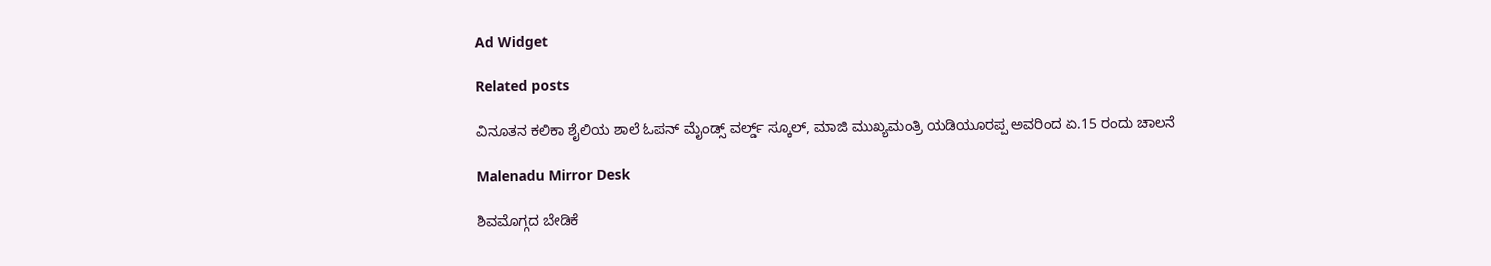Ad Widget

Related posts

ವಿನೂತನ ಕಲಿಕಾ ಶೈಲಿಯ ಶಾಲೆ ಓಪನ್ ಮೈಂಡ್ಸ್ ವರ್ಲ್ಡ್ ಸ್ಕೂಲ್, ಮಾಜಿ ಮುಖ್ಯಮಂತ್ರಿ ಯಡಿಯೂರಪ್ಪ ಅವರಿಂದ ಏ.15 ರಂದು ಚಾಲನೆ

Malenadu Mirror Desk

ಶಿವಮೊಗ್ಗದ ಬೇಡಿಕೆ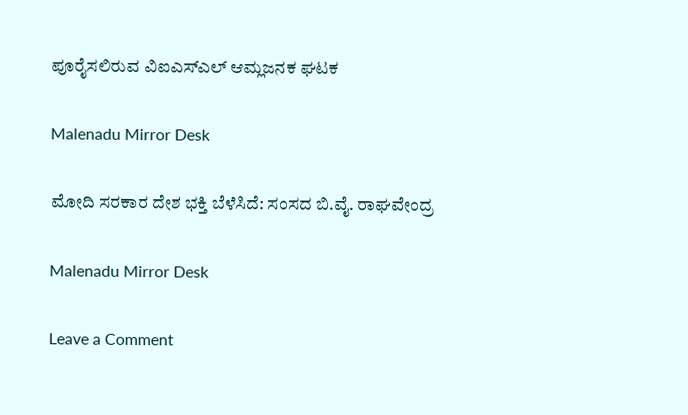ಪೂರೈಸಲಿರುವ ವಿಐಎಸ್‍ಎಲ್ ಆಮ್ಲಜನಕ ಘಟಕ

Malenadu Mirror Desk

ಮೋದಿ ಸರಕಾರ ದೇಶ ಭಕ್ತಿ ಬೆಳೆಸಿದೆ: ಸಂಸದ ಬಿ.ವೈ. ರಾಘವೇಂದ್ರ

Malenadu Mirror Desk

Leave a Comment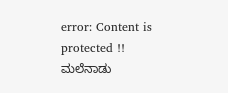error: Content is protected !! ಮಲೆನಾಡು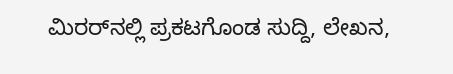ಮಿರರ್‌ನಲ್ಲಿ ಪ್ರಕಟಗೊಂಡ ಸುದ್ದಿ, ಲೇಖನ,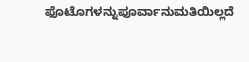ಫೊಟೊಗಳನ್ನುಪೂರ್ವಾನುಮತಿಯಿಲ್ಲದೆ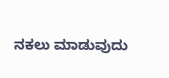ನಕಲು ಮಾಡುವುದು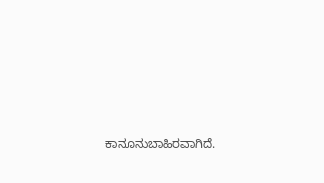ಕಾನೂನುಬಾಹಿರವಾಗಿದೆ.